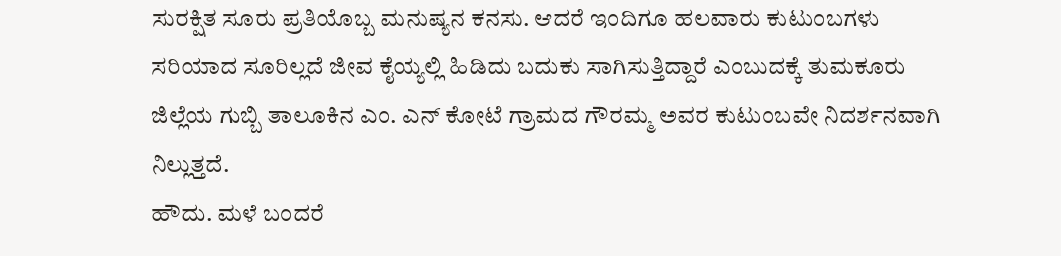ಸುರಕ್ಷಿತ ಸೂರು ಪ್ರತಿಯೊಬ್ಬ ಮನುಷ್ಯನ ಕನಸು. ಆದರೆ ಇಂದಿಗೂ ಹಲವಾರು ಕುಟುಂಬಗಳು ಸರಿಯಾದ ಸೂರಿಲ್ಲದೆ ಜೀವ ಕೈಯ್ಯಲ್ಲಿ ಹಿಡಿದು ಬದುಕು ಸಾಗಿಸುತ್ತಿದ್ದಾರೆ ಎಂಬುದಕ್ಕೆ ತುಮಕೂರು ಜಿಲ್ಲೆಯ ಗುಬ್ಬಿ ತಾಲೂಕಿನ ಎಂ. ಎನ್ ಕೋಟೆ ಗ್ರಾಮದ ಗೌರಮ್ಮ ಅವರ ಕುಟುಂಬವೇ ನಿದರ್ಶನವಾಗಿ ನಿಲ್ಲುತ್ತದೆ.
ಹೌದು. ಮಳೆ ಬಂದರೆ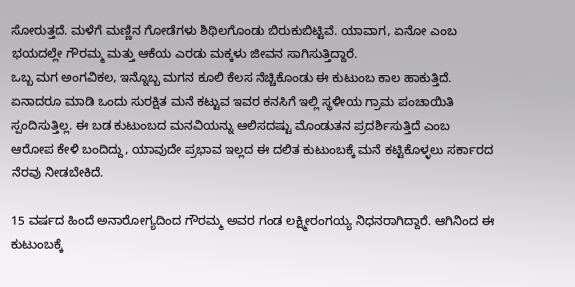ಸೋರುತ್ತದೆ. ಮಳೆಗೆ ಮಣ್ಣಿನ ಗೋಡೆಗಳು ಶಿಥಿಲಗೊಂಡು ಬಿರುಕುಬಿಟ್ಟಿವೆ. ಯಾವಾಗ, ಏನೋ ಎಂಬ ಭಯದಲ್ಲೇ ಗೌರಮ್ಮ ಮತ್ತು ಆಕೆಯ ಎರಡು ಮಕ್ಕಳು ಜೀವನ ಸಾಗಿಸುತ್ತಿದ್ದಾರೆ.
ಒಬ್ಬ ಮಗ ಅಂಗವಿಕಲ, ಇನ್ನೊಬ್ಬ ಮಗನ ಕೂಲಿ ಕೆಲಸ ನೆಚ್ಚಿಕೊಂಡು ಈ ಕುಟುಂಬ ಕಾಲ ಹಾಕುತ್ತಿದೆ. ಏನಾದರೂ ಮಾಡಿ ಒಂದು ಸುರಕ್ಷಿತ ಮನೆ ಕಟ್ಟುವ ಇವರ ಕನಸಿಗೆ ಇಲ್ಲಿ ಸ್ಥಳೀಯ ಗ್ರಾಮ ಪಂಚಾಯಿತಿ ಸ್ಪಂದಿಸುತ್ತಿಲ್ಲ. ಈ ಬಡ ಕುಟುಂಬದ ಮನವಿಯನ್ನು ಆಲಿಸದಷ್ಟು ಮೊಂಡುತನ ಪ್ರದರ್ಶಿಸುತ್ತಿದೆ ಎಂಬ ಆರೋಪ ಕೇಳಿ ಬಂದಿದ್ದು, ಯಾವುದೇ ಪ್ರಭಾವ ಇಲ್ಲದ ಈ ದಲಿತ ಕುಟುಂಬಕ್ಕೆ ಮನೆ ಕಟ್ಟಿಕೊಳ್ಳಲು ಸರ್ಕಾರದ ನೆರವು ನೀಡಬೇಕಿದೆ.

15 ವರ್ಷದ ಹಿಂದೆ ಅನಾರೋಗ್ಯದಿಂದ ಗೌರಮ್ಮ ಅವರ ಗಂಡ ಲಕ್ಷ್ಮೀರಂಗಯ್ಯ ನಿಧನರಾಗಿದ್ದಾರೆ. ಆಗಿನಿಂದ ಈ ಕುಟುಂಬಕ್ಕೆ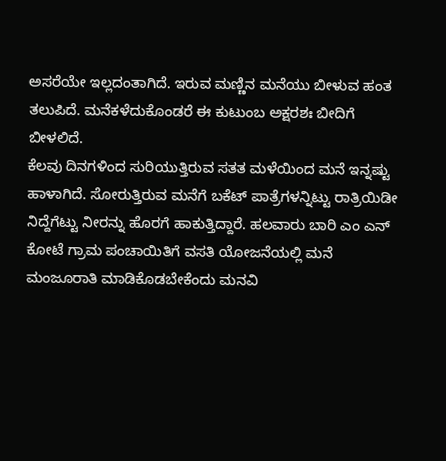ಅಸರೆಯೇ ಇಲ್ಲದಂತಾಗಿದೆ. ಇರುವ ಮಣ್ಣಿನ ಮನೆಯು ಬೀಳುವ ಹಂತ ತಲುಪಿದೆ. ಮನೆಕಳೆದುಕೊಂಡರೆ ಈ ಕುಟುಂಬ ಅಕ್ಷರಶಃ ಬೀದಿಗೆ ಬೀಳಲಿದೆ.
ಕೆಲವು ದಿನಗಳಿಂದ ಸುರಿಯುತ್ತಿರುವ ಸತತ ಮಳೆಯಿಂದ ಮನೆ ಇನ್ನಷ್ಟು ಹಾಳಾಗಿದೆ. ಸೋರುತ್ತಿರುವ ಮನೆಗೆ ಬಕೆಟ್ ಪಾತ್ರೆಗಳನ್ನಿಟ್ಟು ರಾತ್ರಿಯಿಡೀ ನಿದ್ದೆಗೆಟ್ಟು ನೀರನ್ನು ಹೊರಗೆ ಹಾಕುತ್ತಿದ್ದಾರೆ. ಹಲವಾರು ಬಾರಿ ಎಂ ಎನ್ ಕೋಟೆ ಗ್ರಾಮ ಪಂಚಾಯಿತಿಗೆ ವಸತಿ ಯೋಜನೆಯಲ್ಲಿ ಮನೆ ಮಂಜೂರಾತಿ ಮಾಡಿಕೊಡಬೇಕೆಂದು ಮನವಿ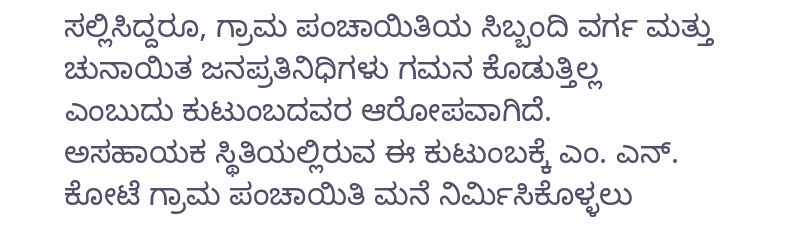ಸಲ್ಲಿಸಿದ್ದರೂ, ಗ್ರಾಮ ಪಂಚಾಯಿತಿಯ ಸಿಬ್ಬಂದಿ ವರ್ಗ ಮತ್ತು ಚುನಾಯಿತ ಜನಪ್ರತಿನಿಧಿಗಳು ಗಮನ ಕೊಡುತ್ತಿಲ್ಲ ಎಂಬುದು ಕುಟುಂಬದವರ ಆರೋಪವಾಗಿದೆ.
ಅಸಹಾಯಕ ಸ್ಥಿತಿಯಲ್ಲಿರುವ ಈ ಕುಟುಂಬಕ್ಕೆ ಎಂ. ಎನ್. ಕೋಟೆ ಗ್ರಾಮ ಪಂಚಾಯಿತಿ ಮನೆ ನಿರ್ಮಿಸಿಕೊಳ್ಳಲು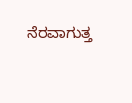ನೆರವಾಗುತ್ತ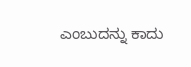ಎಂಬುದನ್ನು ಕಾದು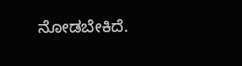ನೋಡಬೇಕಿದೆ.